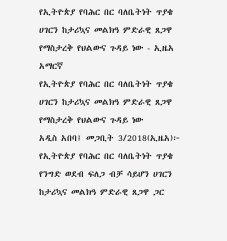የኢትዮጵያ የባሕር በር ባለቤትነት ጥያቄ ሀገርን ከታሪኳና መልክዓ ምድራዊ ጸጋዋ የማስታረቅ የህልውና ጉዳይ ነው - ኢዜአ አማርኛ
የኢትዮጵያ የባሕር በር ባለቤትነት ጥያቄ ሀገርን ከታሪኳና መልክዓ ምድራዊ ጸጋዋ የማስታረቅ የህልውና ጉዳይ ነው
አዲስ አበባ፤ መጋቢት 3/2018(ኢዜአ)፦ የኢትዮጵያ የባሕር በር ባለቤትነት ጥያቄ የንግድ ወደብ ፍለጋ ብቻ ሳይሆን ሀገርን ከታሪኳና መልክዓ ምድራዊ ጸጋዋ ጋር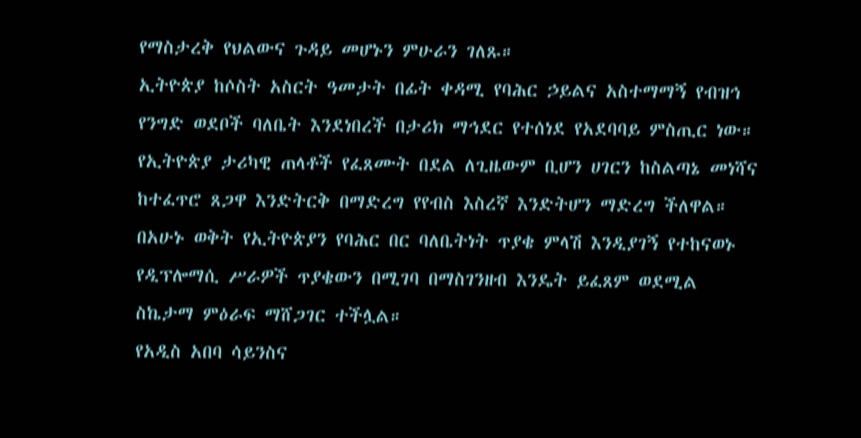የማስታረቅ የህልውና ጉዳይ መሆኑን ምሁራን ገለጹ።
ኢትዮጵያ ከሶስት አስርት ዓመታት በፊት ቀዳሚ የባሕር ኃይልና አስተማማኝ የብዝኅ የንግድ ወደቦች ባለቤት እንደነበረች በታሪክ ማኅደር የተሰነደ የአደባባይ ምስጢር ነው።
የኢትዮጵያ ታሪካዊ ጠላቶች የፈጸሙት በደል ለጊዜውም ቢሆን ሀገርን ከስልጣኔ መነሻና ከተፈጥሮ ጸጋዋ እንድትርቅ በማድረግ የየብስ እስረኛ እንድትሆን ማድረግ ችለዋል።
በአሁኑ ወቅት የኢትዮጵያን የባሕር በር ባለቤትነት ጥያቄ ምላሽ እንዲያገኝ የተከናወኑ የዲፕሎማሲ ሥራዎች ጥያቄውን በሚገባ በማስገንዘብ እንዴት ይፈጸም ወደሚል ስኬታማ ምዕራፍ ማሸጋገር ተችሏል።
የአዲስ አበባ ሳይንስና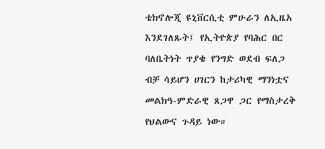ቴክኖሎጂ ዩኒቨርሲቲ ምሁራን ለኢዜአ እንደገለጹት፤ የኢትዮጵያ የባሕር በር ባለቤትነት ጥያቄ የንግድ ወደብ ፍለጋ ብቻ ሳይሆን ሀገርን ከታሪካዊ ማንነቷና መልክዓ-ምድራዊ ጸጋዋ ጋር የማስታረቅ የህልውና ጉዳይ ነው።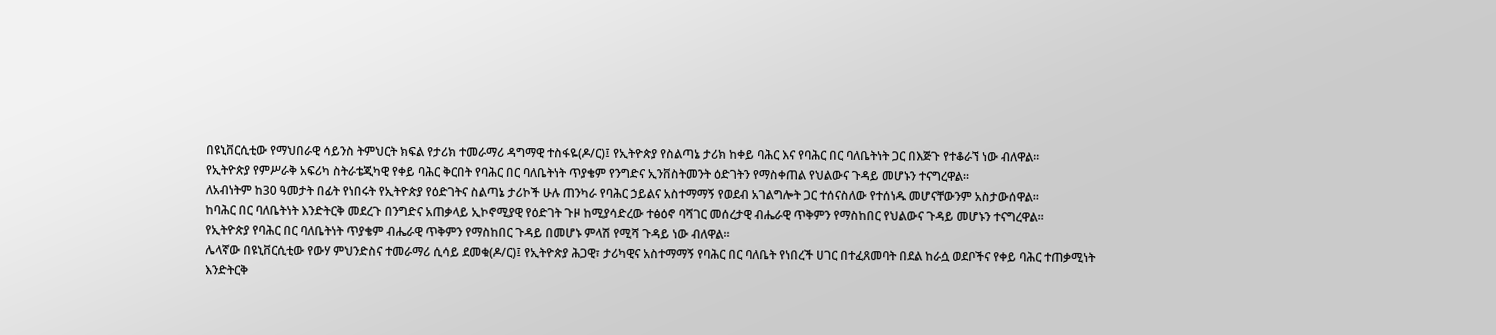በዩኒቨርሲቲው የማህበራዊ ሳይንስ ትምህርት ክፍል የታሪክ ተመራማሪ ዳግማዊ ተስፋዬ(ዶ/ር)፤ የኢትዮጵያ የስልጣኔ ታሪክ ከቀይ ባሕር እና የባሕር በር ባለቤትነት ጋር በእጅጉ የተቆራኘ ነው ብለዋል።
የኢትዮጵያ የምሥራቅ አፍሪካ ስትራቴጂካዊ የቀይ ባሕር ቅርበት የባሕር በር ባለቤትነት ጥያቄም የንግድና ኢንቨስትመንት ዕድገትን የማስቀጠል የህልውና ጉዳይ መሆኑን ተናግረዋል።
ለአብነትም ከ30 ዓመታት በፊት የነበሩት የኢትዮጵያ የዕድገትና ስልጣኔ ታሪኮች ሁሉ ጠንካራ የባሕር ኃይልና አስተማማኝ የወደብ አገልግሎት ጋር ተሰናስለው የተሰነዱ መሆናቸውንም አስታውሰዋል።
ከባሕር በር ባለቤትነት እንድትርቅ መደረጉ በንግድና አጠቃላይ ኢኮኖሚያዊ የዕድገት ጉዞ ከሚያሳድረው ተፅዕኖ ባሻገር መሰረታዊ ብሔራዊ ጥቅምን የማስከበር የህልውና ጉዳይ መሆኑን ተናግረዋል።
የኢትዮጵያ የባሕር በር ባለቤትነት ጥያቄም ብሔራዊ ጥቅምን የማስከበር ጉዳይ በመሆኑ ምላሽ የሚሻ ጉዳይ ነው ብለዋል።
ሌላኛው በዩኒቨርሲቲው የውሃ ምህንድስና ተመራማሪ ሲሳይ ደመቁ(ዶ/ር)፤ የኢትዮጵያ ሕጋዊ፣ ታሪካዊና አስተማማኝ የባሕር በር ባለቤት የነበረች ሀገር በተፈጸመባት በደል ከራሷ ወደቦችና የቀይ ባሕር ተጠቃሚነት እንድትርቅ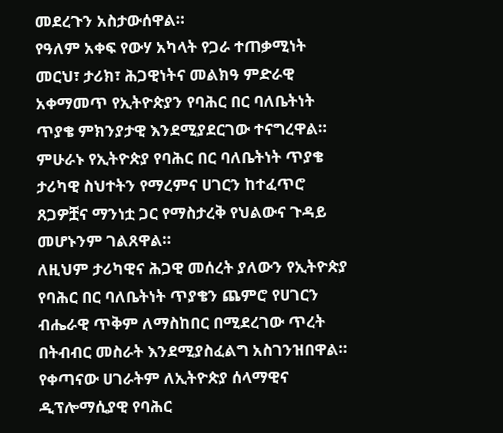መደረጉን አስታውሰዋል።
የዓለም አቀፍ የውሃ አካላት የጋራ ተጠቃሚነት መርህ፣ ታሪክ፣ ሕጋዊነትና መልክዓ ምድራዊ አቀማመጥ የኢትዮጵያን የባሕር በር ባለቤትነት ጥያቄ ምክንያታዊ እንደሚያደርገው ተናግረዋል።
ምሁራኑ የኢትዮጵያ የባሕር በር ባለቤትነት ጥያቄ ታሪካዊ ስህተትን የማረምና ሀገርን ከተፈጥሮ ጸጋዎቿና ማንነቷ ጋር የማስታረቅ የህልውና ጉዳይ መሆኑንም ገልጸዋል።
ለዚህም ታሪካዊና ሕጋዊ መሰረት ያለውን የኢትዮጵያ የባሕር በር ባለቤትነት ጥያቄን ጨምሮ የሀገርን ብሔራዊ ጥቅም ለማስከበር በሚደረገው ጥረት በትብብር መስራት እንደሚያስፈልግ አስገንዝበዋል።
የቀጣናው ሀገራትም ለኢትዮጵያ ሰላማዊና ዲፕሎማሲያዊ የባሕር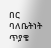በር ባለቤትነት ጥያቄ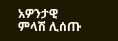አዎንታዊ ምላሽ ሊሰጡ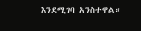እንደሚገባ አንስተዋል።